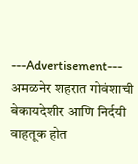---Advertisement---
अमळनेर शहरात गोवंशाची बेकायदेशीर आणि निर्दयी वाहतूक होत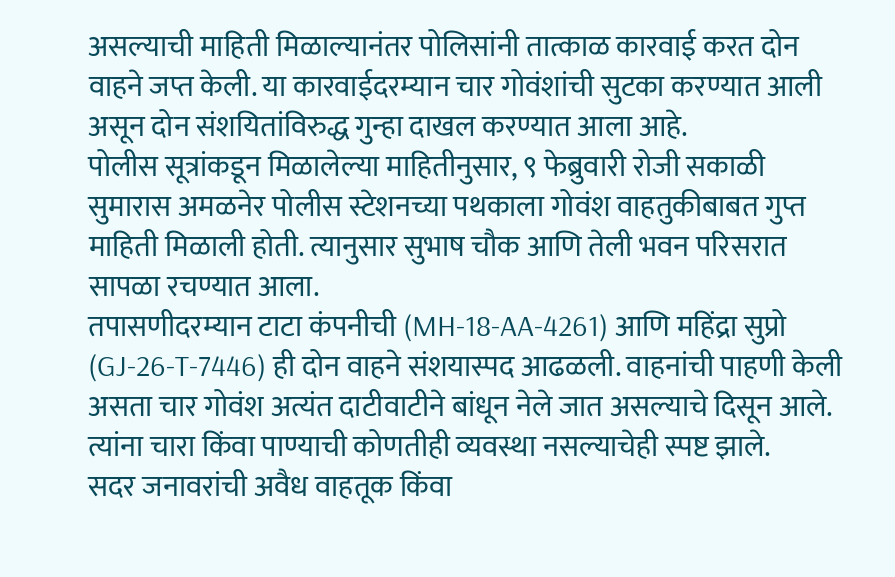असल्याची माहिती मिळाल्यानंतर पोलिसांनी तात्काळ कारवाई करत दोन वाहने जप्त केली. या कारवाईदरम्यान चार गोवंशांची सुटका करण्यात आली असून दोन संशयितांविरुद्ध गुन्हा दाखल करण्यात आला आहे.
पोलीस सूत्रांकडून मिळालेल्या माहितीनुसार, ९ फेब्रुवारी रोजी सकाळी सुमारास अमळनेर पोलीस स्टेशनच्या पथकाला गोवंश वाहतुकीबाबत गुप्त माहिती मिळाली होती. त्यानुसार सुभाष चौक आणि तेली भवन परिसरात सापळा रचण्यात आला.
तपासणीदरम्यान टाटा कंपनीची (MH-18-AA-4261) आणि महिंद्रा सुप्रो (GJ-26-T-7446) ही दोन वाहने संशयास्पद आढळली. वाहनांची पाहणी केली असता चार गोवंश अत्यंत दाटीवाटीने बांधून नेले जात असल्याचे दिसून आले. त्यांना चारा किंवा पाण्याची कोणतीही व्यवस्था नसल्याचेही स्पष्ट झाले.
सदर जनावरांची अवैध वाहतूक किंवा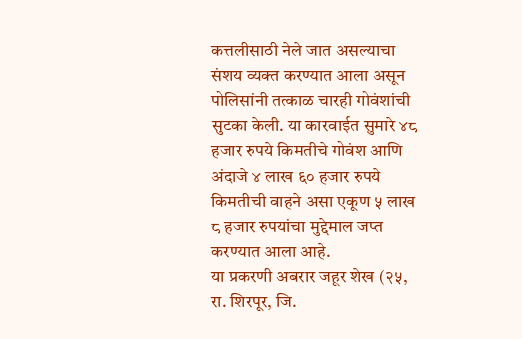कत्तलीसाठी नेले जात असल्याचा संशय व्यक्त करण्यात आला असून पोलिसांनी तत्काळ चारही गोवंशांची सुटका केली. या कारवाईत सुमारे ४८ हजार रुपये किमतीचे गोवंश आणि अंदाजे ४ लाख ६० हजार रुपये किमतीची वाहने असा एकूण ५ लाख ८ हजार रुपयांचा मुद्देमाल जप्त करण्यात आला आहे.
या प्रकरणी अबरार जहूर शेख (२५, रा. शिरपूर, जि.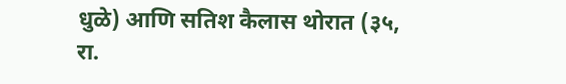धुळे) आणि सतिश कैलास थोरात (३५, रा.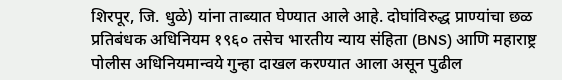शिरपूर, जि. धुळे) यांना ताब्यात घेण्यात आले आहे. दोघांविरुद्ध प्राण्यांचा छळ प्रतिबंधक अधिनियम १९६० तसेच भारतीय न्याय संहिता (BNS) आणि महाराष्ट्र पोलीस अधिनियमान्वये गुन्हा दाखल करण्यात आला असून पुढील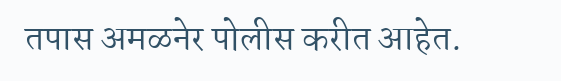तपास अमळनेर पोलीस करीत आहेत.